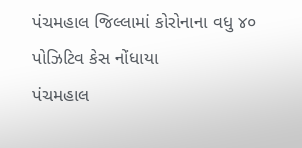પંચમહાલ જિલ્લામાં કોરોનાના વધુ ૪૦ પોઝિટિવ કેસ નોંધાયા
પંચમહાલ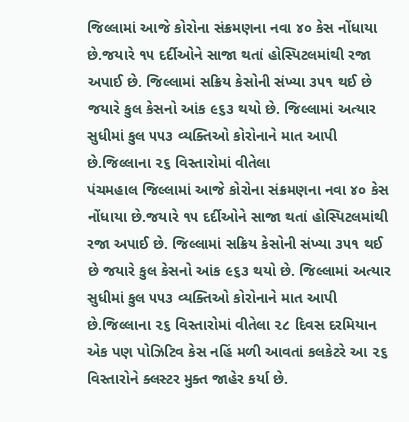જિલ્લામાં આજે કોરોના સંક્રમણના નવા ૪૦ કેસ નોંધાયા છે.જયારે ૧૫ દર્દીઓને સાજા થતાં હોસ્પિટલમાંથી રજા અપાઈ છે. જિલ્લામાં સક્રિય કેસોની સંખ્યા ૩૫૧ થઈ છે જયારે કુલ કેસનો આંક ૯૬૩ થયો છે. જિલ્લામાં અત્યાર સુધીમાં કુલ ૫૫૩ વ્યક્તિઓ કોરોનાને માત આપી છે.જિલ્લાના ૨૬ વિસ્તારોમાં વીતેલા
પંચમહાલ જિલ્લામાં આજે કોરોના સંક્રમણના નવા ૪૦ કેસ નોંધાયા છે.જયારે ૧૫ દર્દીઓને સાજા થતાં હોસ્પિટલમાંથી રજા અપાઈ છે. જિલ્લામાં સક્રિય કેસોની સંખ્યા ૩૫૧ થઈ છે જયારે કુલ કેસનો આંક ૯૬૩ થયો છે. જિલ્લામાં અત્યાર સુધીમાં કુલ ૫૫૩ વ્યક્તિઓ કોરોનાને માત આપી છે.જિલ્લાના ૨૬ વિસ્તારોમાં વીતેલા ૨૮ દિવસ દરમિયાન એક પણ પોઝિટિવ કેસ નહિં મળી આવતાં કલકેટરે આ ૨૬ વિસ્તારોને ક્લસ્ટર મુક્ત જાહેર કર્યા છે.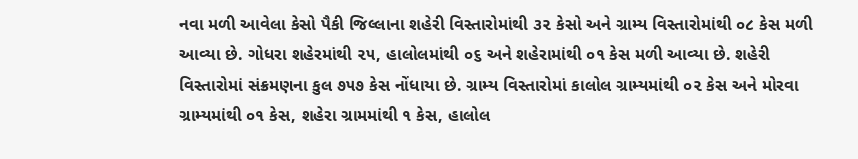નવા મળી આવેલા કેસો પૈકી જિલ્લાના શહેરી વિસ્તારોમાંથી ૩૨ કેસો અને ગ્રામ્ય વિસ્તારોમાંથી ૦૮ કેસ મળી આવ્યા છે. ગોધરા શહેરમાંથી ૨૫, હાલોલમાંથી ૦૬ અને શહેરામાંથી ૦૧ કેસ મળી આવ્યા છે. શહેરી વિસ્તારોમાં સંક્રમણના કુલ ૭૫૭ કેસ નોંધાયા છે. ગ્રામ્ય વિસ્તારોમાં કાલોલ ગ્રામ્યમાંથી ૦૨ કેસ અને મોરવા ગ્રામ્યમાંથી ૦૧ કેસ, શહેરા ગ્રામમાંથી ૧ કેસ, હાલોલ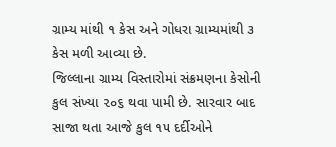ગ્રામ્ય માંથી ૧ કેસ અને ગોધરા ગ્રામ્યમાંથી ૩ કેસ મળી આવ્યા છે.
જિલ્લાના ગ્રામ્ય વિસ્તારોમાં સંક્રમણના કેસોની કુલ સંખ્યા ૨૦૬ થવા પામી છે. સારવાર બાદ સાજા થતા આજે કુલ ૧૫ દર્દીઓને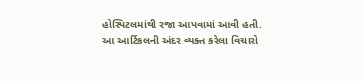હોસ્પિટલમાંથી રજા આપવામાં આવી હતી.
આ આર્ટિકલની અંદર વ્યક્ત કરેલા વિચારો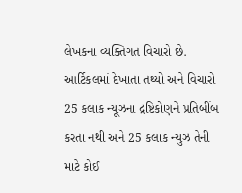લેખકના વ્યક્તિગત વિચારો છે. આર્ટિકલમાં દેખાતા તથ્યો અને વિચારો 25 કલાક ન્યૂઝના દ્રષ્ટિકોણને પ્રતિબીંબ કરતા નથી અને 25 કલાક ન્યુઝ તેની માટે કોઈ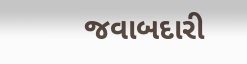જવાબદારી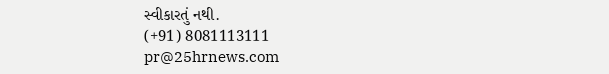સ્વીકારતું નથી.
(+91) 8081113111
pr@25hrnews.com